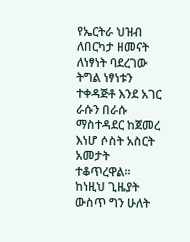የኤርትራ ህዝብ ለበርካታ ዘመናት ለነፃነት ባደረገው ትግል ነፃነቱን ተቀዳጅቶ እንደ አገር ራሱን በራሱ ማስተዳደር ከጀመረ እነሆ ሶስት አስርት አመታት ተቆጥረዋል፡፡ ከነዚህ ጊዜያት ውስጥ ግን ሁለት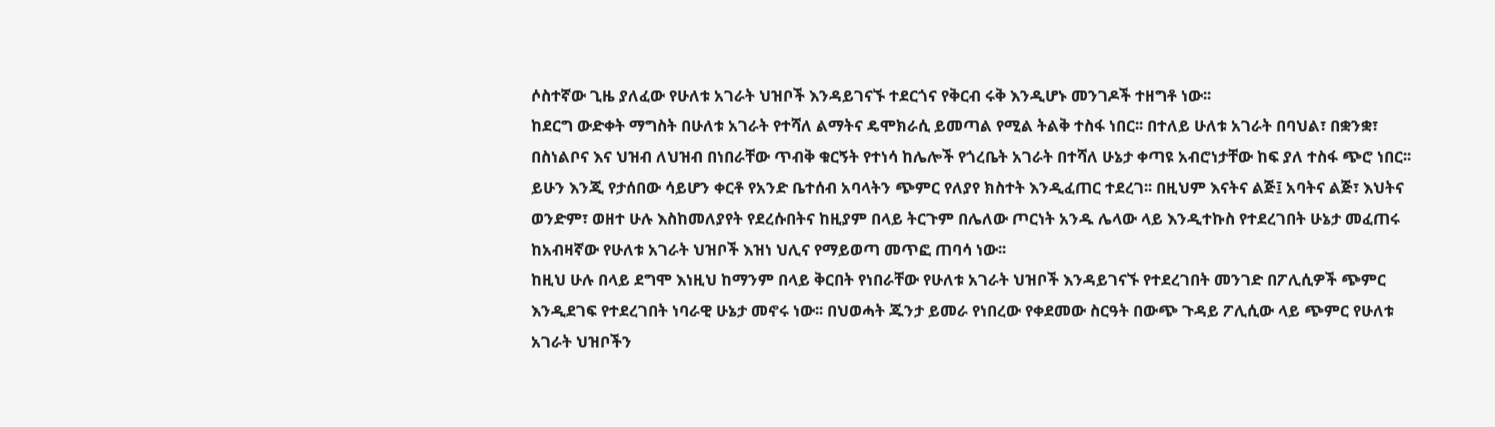ሶስተኛው ጊዜ ያለፈው የሁለቱ አገራት ህዝቦች እንዳይገናኙ ተደርጎና የቅርብ ሩቅ እንዲሆኑ መንገዶች ተዘግቶ ነው፡፡
ከደርግ ውድቀት ማግስት በሁለቱ አገራት የተሻለ ልማትና ዴሞክራሲ ይመጣል የሚል ትልቅ ተስፋ ነበር፡፡ በተለይ ሁለቱ አገራት በባህል፣ በቋንቋ፣ በስነልቦና እና ህዝብ ለህዝብ በነበራቸው ጥብቅ ቁርኝት የተነሳ ከሌሎች የጎረቤት አገራት በተሻለ ሁኔታ ቀጣዩ አብሮነታቸው ከፍ ያለ ተስፋ ጭሮ ነበር፡፡
ይሁን እንጂ የታሰበው ሳይሆን ቀርቶ የአንድ ቤተሰብ አባላትን ጭምር የለያየ ክስተት እንዲፈጠር ተደረገ፡፡ በዚህም እናትና ልጅ፤ አባትና ልጅ፣ እህትና ወንድም፣ ወዘተ ሁሉ እስከመለያየት የደረሱበትና ከዚያም በላይ ትርጉም በሌለው ጦርነት አንዱ ሌላው ላይ እንዲተኩስ የተደረገበት ሁኔታ መፈጠሩ ከአብዛኛው የሁለቱ አገራት ህዝቦች እዝነ ህሊና የማይወጣ መጥፎ ጠባሳ ነው፡፡
ከዚህ ሁሉ በላይ ደግሞ እነዚህ ከማንም በላይ ቅርበት የነበራቸው የሁለቱ አገራት ህዝቦች እንዳይገናኙ የተደረገበት መንገድ በፖሊሲዎች ጭምር እንዲደገፍ የተደረገበት ነባራዊ ሁኔታ መኖሩ ነው፡፡ በህወሓት ጁንታ ይመራ የነበረው የቀደመው ስርዓት በውጭ ጉዳይ ፖሊሲው ላይ ጭምር የሁለቱ አገራት ህዝቦችን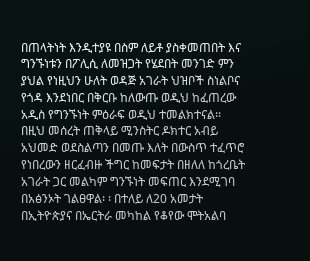በጠላትነት እንዲተያዩ በስም ለይቶ ያስቀመጠበት እና ግንኙነቱን በፖሊሲ ለመዝጋት የሄደበት መንገድ ምን ያህል የነዚህን ሁለት ወዳጅ አገራት ህዝቦች ስነልቦና የጎዳ እንደነበር በቅርቡ ከለውጡ ወዲህ ከፈጠረው አዲስ የግንኙነት ምዕራፍ ወዲህ ተመልክተናል፡፡
በዚህ መሰረት ጠቅላይ ሚንስትር ዶክተር አብይ አህመድ ወደስልጣን በመጡ እለት በውስጥ ተፈጥሮ የነበረውን ዘርፈብዙ ችግር ከመፍታት በዘለለ ከጎረቤት አገራት ጋር መልካም ግንኙነት መፍጠር እንደሚገባ በአፅንኦት ገልፀዋል፡ ፡ በተለይ ለ20 አመታት በኢትዮጵያና በኤርትራ መካከል የቆየው ሞትአልባ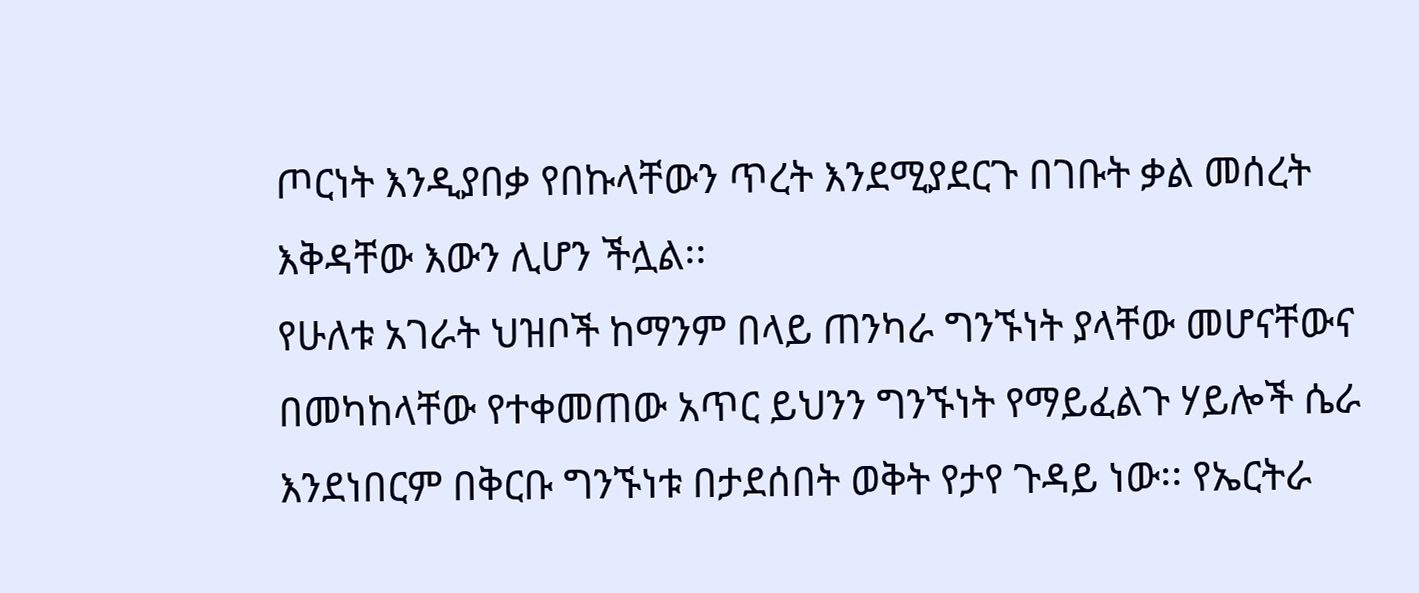ጦርነት እንዲያበቃ የበኩላቸውን ጥረት እንደሚያደርጉ በገቡት ቃል መሰረት እቅዳቸው እውን ሊሆን ችሏል፡፡
የሁለቱ አገራት ህዝቦች ከማንም በላይ ጠንካራ ግንኙነት ያላቸው መሆናቸውና በመካከላቸው የተቀመጠው አጥር ይህንን ግንኙነት የማይፈልጉ ሃይሎች ሴራ እንደነበርም በቅርቡ ግንኙነቱ በታደሰበት ወቅት የታየ ጉዳይ ነው፡፡ የኤርትራ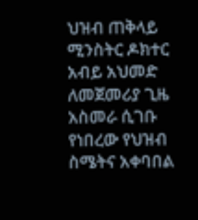ህዝብ ጠቅላይ ሚንስትር ዶክተር አብይ አህመድ ለመጀመሪያ ጊዜ አስመራ ሲገቡ የነበረው የህዝብ ስሜትና አቀባበል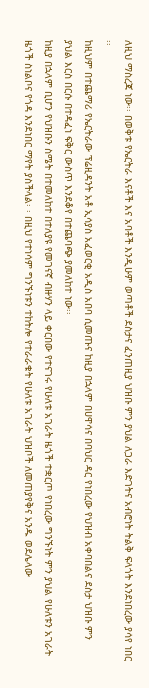ለዚህ ማስረጃ ነው፡፡ በወቅቱ የኤርትራ እናቶች እና አባቶች እንዲሁም ወጣቶች ደስታና ፈንጠዚያ ህዝቡ ምን ያህል ለጋራ እድገትና አብሮነት ትልቅ ፍላጎት እንደነበረው ያሳየ ነበር ፡፡
ከዚህም በተጨማሪ የኤርትራው ፕሬዚዳንት አቶ ኢሳያስ አፈወርቂ አዲስ አበባ ሲመጡና ከዚያ በኋላም በሀዋሳና በባህር ዳር የነበረው የህዝብ አቀባበልና ደስታ ህዝቡ ምን ያህል እርስ በርሱ በተዳፈነ ፍቅር ውስጥ እንደቆየ በተጨባጭ ያመለከተ ነው፡፡
ከዚያ በኋላም ቢሆን የህዝቡን ስሜት በተመለከተ በተለያዩ የመገናኛ ብዙሃን ላይ ቀርበው የተናገሩ የሁለቱ አገራት ዜጎች ተቋርጦ የነበረው ግንኙነት ምን ያህል የሁለቱን አገራት ዜጎች ስነልቦና የጎዳ እንደነበር ማየት ያስችላል፡ ፡ በዚህ የተነሳም ግንኙነቱን ተከትሎ የተራራቁት የሁለቱ አገራት ህዝቦች ለመጠያየቅና አንዱ ወደሌላው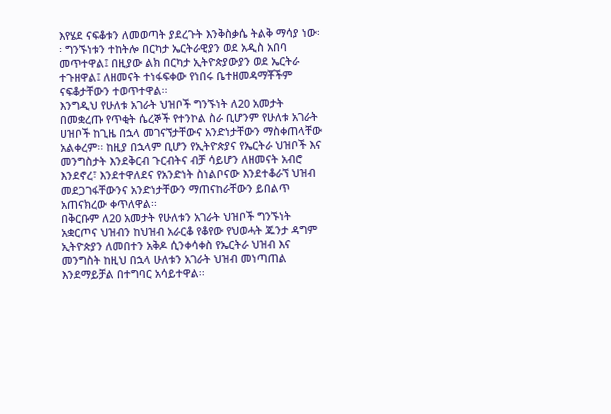እየሄደ ናፍቆቱን ለመወጣት ያደረጉት እንቅስቃሴ ትልቅ ማሳያ ነው፡፡ ግንኙነቱን ተከትሎ በርካታ ኤርትራዊያን ወደ አዲስ አበባ መጥተዋል፤ በዚያው ልክ በርካታ ኢትዮጵያውያን ወደ ኤርትራ ተጉዘዋል፤ ለዘመናት ተነፋፍቀው የነበሩ ቤተዘመዳማቾችም ናፍቆታቸውን ተወጥተዋል፡፡
እንግዲህ የሁለቱ አገራት ህዝቦች ግንኙነት ለ20 አመታት በመቋረጡ የጥቂት ሴረኞች የተንኮል ስራ ቢሆንም የሁለቱ አገራት ሀዝቦች ከጊዜ በኋላ መገናኘታቸውና አንድነታቸውን ማስቀጠላቸው አልቀረም፡፡ ከዚያ በኋላም ቢሆን የኢትዮጵያና የኤርትራ ህዝቦች እና መንግስታት እንደቅርብ ጉርብትና ብቻ ሳይሆን ለዘመናት አብሮ እንደኖረ፣ እንደተዋለደና የአንድነት ስነልቦናው እንደተቆራኘ ህዝብ መደጋገፋቸውንና አንድነታቸውን ማጠናከራቸውን ይበልጥ አጠናክረው ቀጥለዋል፡፡
በቅርቡም ለ20 አመታት የሁለቱን አገራት ህዝቦች ግንኙነት አቋርጦና ህዝብን ከህዝብ አራርቆ የቆየው የህወሓት ጁንታ ዳግም ኢትዮጵያን ለመበተን አቅዶ ሲንቀሳቀስ የኤርትራ ህዝብ እና መንግስት ከዚህ በኋላ ሁለቱን አገራት ህዝብ መነጣጠል እንደማይቻል በተግባር አሳይተዋል፡፡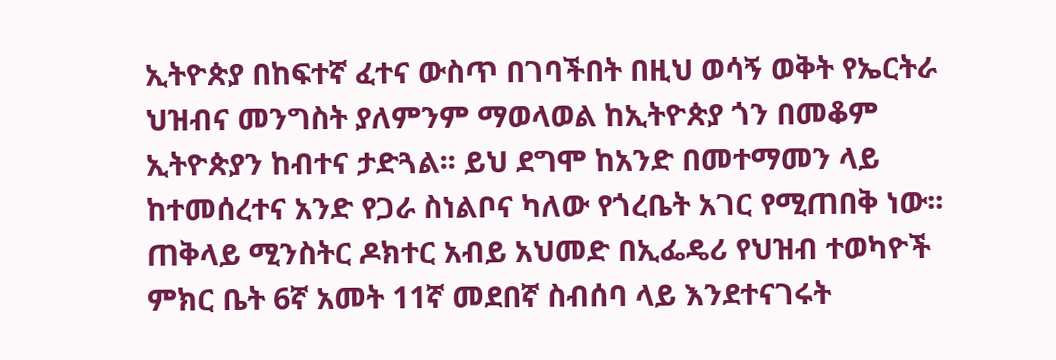ኢትዮጵያ በከፍተኛ ፈተና ውስጥ በገባችበት በዚህ ወሳኝ ወቅት የኤርትራ ህዝብና መንግስት ያለምንም ማወላወል ከኢትዮጵያ ጎን በመቆም ኢትዮጵያን ከብተና ታድጓል፡፡ ይህ ደግሞ ከአንድ በመተማመን ላይ ከተመሰረተና አንድ የጋራ ስነልቦና ካለው የጎረቤት አገር የሚጠበቅ ነው፡፡
ጠቅላይ ሚንስትር ዶክተር አብይ አህመድ በኢፌዴሪ የህዝብ ተወካዮች ምክር ቤት 6ኛ አመት 11ኛ መደበኛ ስብሰባ ላይ እንደተናገሩት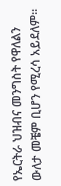የኤርትራ ህዝብና መንግስት የዋለልን ውለታ መቼም ቢሆን የሚረሳ አይደለም፡፡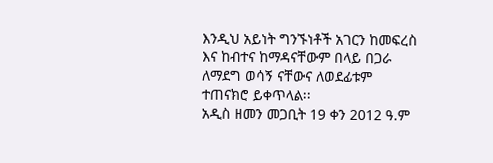እንዲህ አይነት ግንኙነቶች አገርን ከመፍረስ እና ከብተና ከማዳናቸውም በላይ በጋራ ለማደግ ወሳኝ ናቸውና ለወደፊቱም ተጠናክሮ ይቀጥላል፡፡
አዲስ ዘመን መጋቢት 19 ቀን 2012 ዓ.ም